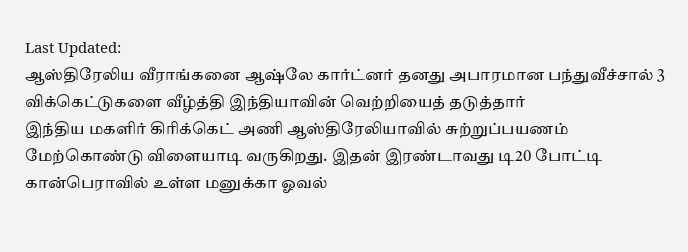Last Updated:
ஆஸ்திரேலிய வீராங்கனை ஆஷ்லே கார்ட்னர் தனது அபாரமான பந்துவீச்சால் 3 விக்கெட்டுகளை வீழ்த்தி இந்தியாவின் வெற்றியைத் தடுத்தார்
இந்திய மகளிர் கிரிக்கெட் அணி ஆஸ்திரேலியாவில் சுற்றுப்பயணம் மேற்கொண்டு விளையாடி வருகிறது. இதன் இரண்டாவது டி20 போட்டி கான்பெராவில் உள்ள மனுக்கா ஓவல்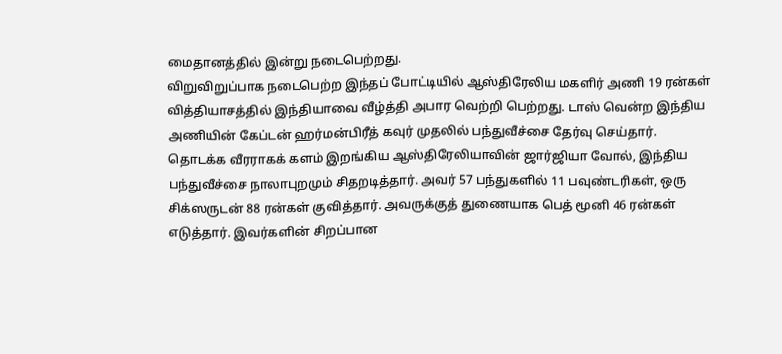மைதானத்தில் இன்று நடைபெற்றது.
விறுவிறுப்பாக நடைபெற்ற இந்தப் போட்டியில் ஆஸ்திரேலிய மகளிர் அணி 19 ரன்கள் வித்தியாசத்தில் இந்தியாவை வீழ்த்தி அபார வெற்றி பெற்றது. டாஸ் வென்ற இந்திய அணியின் கேப்டன் ஹர்மன்பிரீத் கவுர் முதலில் பந்துவீச்சை தேர்வு செய்தார்.
தொடக்க வீரராகக் களம் இறங்கிய ஆஸ்திரேலியாவின் ஜார்ஜியா வோல், இந்திய பந்துவீச்சை நாலாபுறமும் சிதறடித்தார். அவர் 57 பந்துகளில் 11 பவுண்டரிகள், ஒரு சிக்ஸருடன் 88 ரன்கள் குவித்தார். அவருக்குத் துணையாக பெத் மூனி 46 ரன்கள் எடுத்தார். இவர்களின் சிறப்பான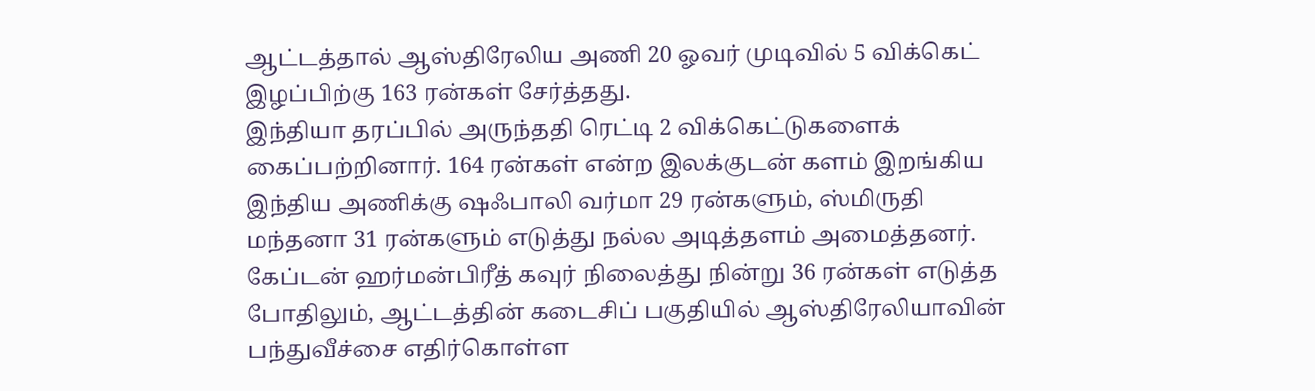ஆட்டத்தால் ஆஸ்திரேலிய அணி 20 ஓவர் முடிவில் 5 விக்கெட் இழப்பிற்கு 163 ரன்கள் சேர்த்தது.
இந்தியா தரப்பில் அருந்ததி ரெட்டி 2 விக்கெட்டுகளைக் கைப்பற்றினார். 164 ரன்கள் என்ற இலக்குடன் களம் இறங்கிய இந்திய அணிக்கு ஷஃபாலி வர்மா 29 ரன்களும், ஸ்மிருதி மந்தனா 31 ரன்களும் எடுத்து நல்ல அடித்தளம் அமைத்தனர்.
கேப்டன் ஹர்மன்பிரீத் கவுர் நிலைத்து நின்று 36 ரன்கள் எடுத்த போதிலும், ஆட்டத்தின் கடைசிப் பகுதியில் ஆஸ்திரேலியாவின் பந்துவீச்சை எதிர்கொள்ள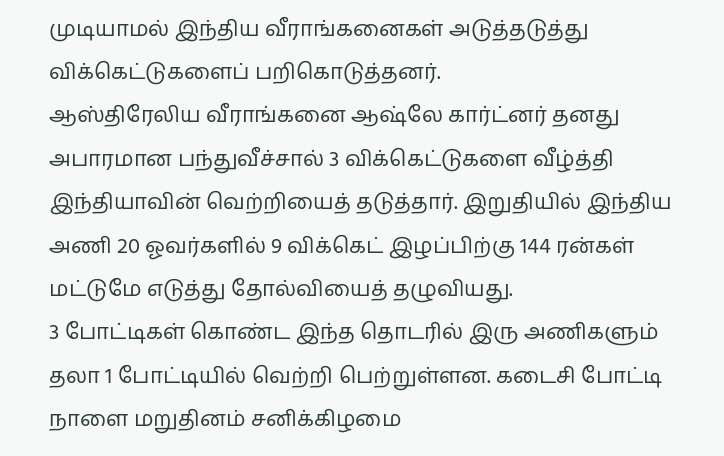முடியாமல் இந்திய வீராங்கனைகள் அடுத்தடுத்து விக்கெட்டுகளைப் பறிகொடுத்தனர்.
ஆஸ்திரேலிய வீராங்கனை ஆஷ்லே கார்ட்னர் தனது அபாரமான பந்துவீச்சால் 3 விக்கெட்டுகளை வீழ்த்தி இந்தியாவின் வெற்றியைத் தடுத்தார். இறுதியில் இந்திய அணி 20 ஓவர்களில் 9 விக்கெட் இழப்பிற்கு 144 ரன்கள் மட்டுமே எடுத்து தோல்வியைத் தழுவியது.
3 போட்டிகள் கொண்ட இந்த தொடரில் இரு அணிகளும் தலா 1 போட்டியில் வெற்றி பெற்றுள்ளன. கடைசி போட்டி நாளை மறுதினம் சனிக்கிழமை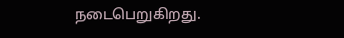நடைபெறுகிறது.